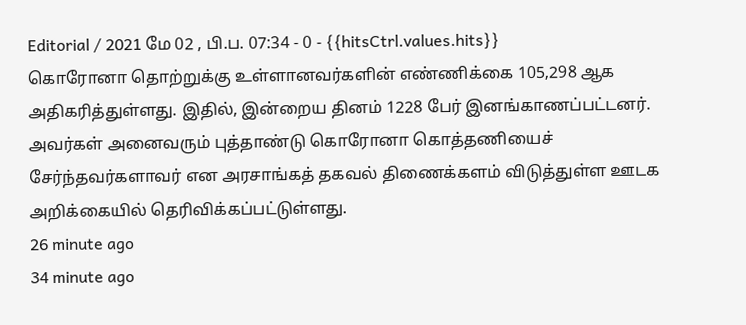Editorial / 2021 மே 02 , பி.ப. 07:34 - 0 - {{hitsCtrl.values.hits}}
கொரோனா தொற்றுக்கு உள்ளானவர்களின் எண்ணிக்கை 105,298 ஆக அதிகரித்துள்ளது. இதில், இன்றைய தினம் 1228 பேர் இனங்காணப்பட்டனர். அவர்கள் அனைவரும் புத்தாண்டு கொரோனா கொத்தணியைச் சேர்ந்தவர்களாவர் என அரசாங்கத் தகவல் திணைக்களம் விடுத்துள்ள ஊடக அறிக்கையில் தெரிவிக்கப்பட்டுள்ளது.
26 minute ago
34 minute ago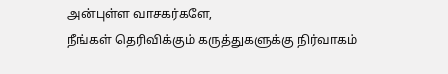அன்புள்ள வாசகர்களே,
நீங்கள் தெரிவிக்கும் கருத்துகளுக்கு நிர்வாகம்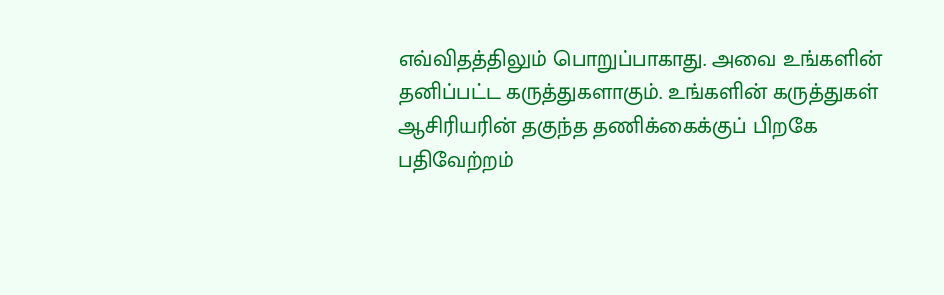எவ்விதத்திலும் பொறுப்பாகாது. அவை உங்களின் தனிப்பட்ட கருத்துகளாகும். உங்களின் கருத்துகள் ஆசிரியரின் தகுந்த தணிக்கைக்குப் பிறகே பதிவேற்றம்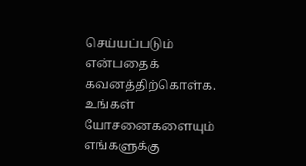செய்யப்படும் என்பதைக் கவனத்திற்கொள்க. உங்கள் யோசனைகளையும் எங்களுக்கு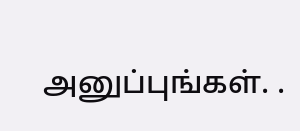அனுப்புங்கள். .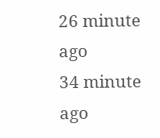26 minute ago
34 minute ago